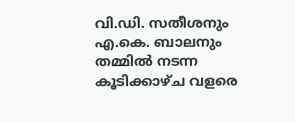വി.ഡി. സതീശനും എ.കെ. ബാലനും തമ്മിൽ നടന്ന കൂടിക്കാഴ്ച വളരെ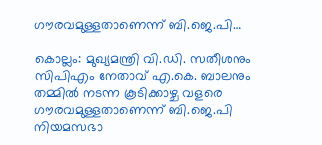ഗൗരവമുള്ളതാണെന്ന് ബി.ജെ.പി…

കൊല്ലം: മുഖ്യമന്ത്രി വി.ഡി. സതീശനും സിപിഎം നേതാവ് എ.കെ. ബാലനും തമ്മിൽ നടന്ന കൂടിക്കാഴ്ച വളരെ ഗൗരവമുള്ളതാണെന്ന് ബി.ജെ.പി നിയമസഭാ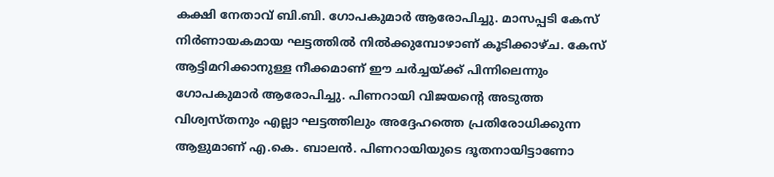കക്ഷി നേതാവ് ബി.ബി. ഗോപകുമാർ ആരോപിച്ചു. മാസപ്പടി കേസ് നിർണായകമായ ഘട്ടത്തിൽ നിൽക്കുമ്പോഴാണ് കൂടിക്കാഴ്ച. കേസ് ആട്ടിമറിക്കാനുള്ള നീക്കമാണ് ഈ ചർച്ചയ്ക്ക് പിന്നിലെന്നും ഗോപകുമാർ ആരോപിച്ചു. പിണറായി വിജയന്റെ അടുത്ത വിശ്വസ്തനും എല്ലാ ഘട്ടത്തിലും അദ്ദേഹത്തെ പ്രതിരോധിക്കുന്ന ആളുമാണ് എ.കെ. ബാലൻ. പിണറായിയുടെ ദൂതനായിട്ടാണോ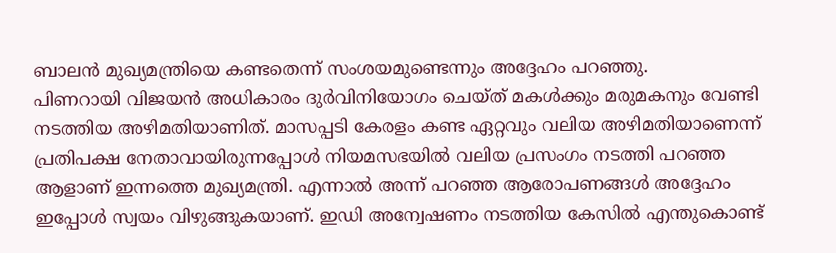ബാലൻ മുഖ്യമന്ത്രിയെ കണ്ടതെന്ന് സംശയമുണ്ടെന്നും അദ്ദേഹം പറഞ്ഞു.
പിണറായി വിജയൻ അധികാരം ദുർവിനിയോഗം ചെയ്ത് മകൾക്കും മരുമകനും വേണ്ടി നടത്തിയ അഴിമതിയാണിത്. മാസപ്പടി കേരളം കണ്ട ഏറ്റവും വലിയ അഴിമതിയാണെന്ന് പ്രതിപക്ഷ നേതാവായിരുന്നപ്പോൾ നിയമസഭയിൽ വലിയ പ്രസംഗം നടത്തി പറഞ്ഞ ആളാണ് ഇന്നത്തെ മുഖ്യമന്ത്രി. എന്നാൽ അന്ന് പറഞ്ഞ ആരോപണങ്ങൾ അദ്ദേഹം ഇപ്പോൾ സ്വയം വിഴുങ്ങുകയാണ്. ഇഡി അന്വേഷണം നടത്തിയ കേസിൽ എന്തുകൊണ്ട്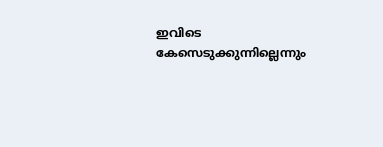ഇവിടെ കേസെടുക്കുന്നില്ലെന്നും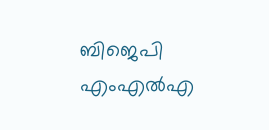ബിജെപി എംഎൽഎ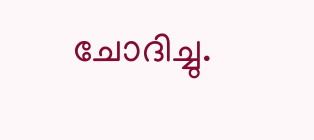ചോദിച്ചു.